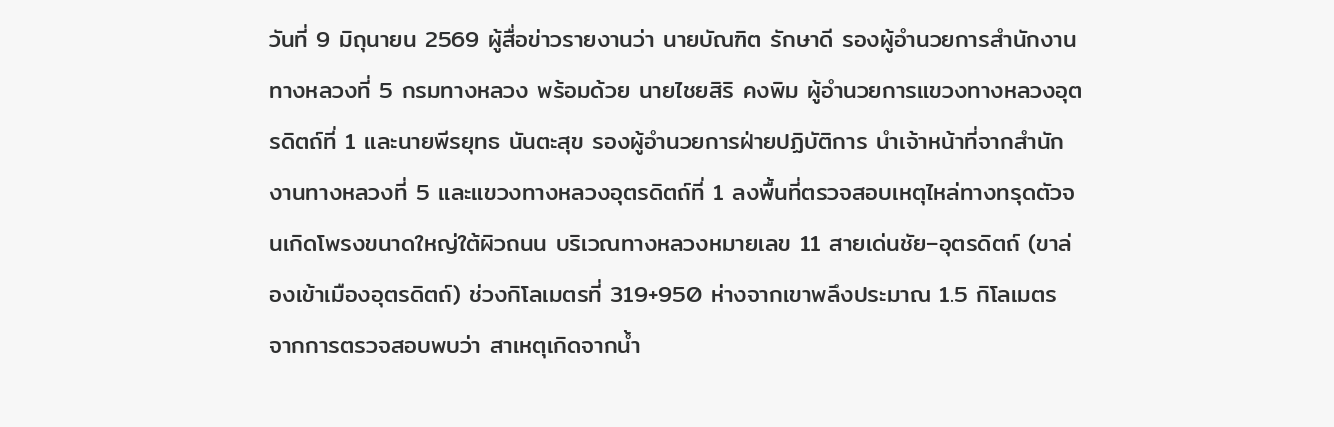วันที่ 9 มิถุนายน 2569 ผู้สื่อข่าวรายงานว่า นายบัณฑิต รักษาดี รองผู้อำนวยการสำนักงานทางหลวงที่ 5 กรมทางหลวง พร้อมด้วย นายไชยสิริ คงพิม ผู้อำนวยการแขวงทางหลวงอุตรดิตถ์ที่ 1 และนายพีรยุทธ นันตะสุข รองผู้อำนวยการฝ่ายปฏิบัติการ นำเจ้าหน้าที่จากสำนักงานทางหลวงที่ 5 และแขวงทางหลวงอุตรดิตถ์ที่ 1 ลงพื้นที่ตรวจสอบเหตุไหล่ทางทรุดตัวจนเกิดโพรงขนาดใหญ่ใต้ผิวถนน บริเวณทางหลวงหมายเลข 11 สายเด่นชัย–อุตรดิตถ์ (ขาล่องเข้าเมืองอุตรดิตถ์) ช่วงกิโลเมตรที่ 319+950 ห่างจากเขาพลึงประมาณ 1.5 กิโลเมตร
จากการตรวจสอบพบว่า สาเหตุเกิดจากน้ำ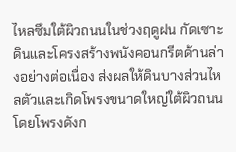ไหลซึมใต้ผิวถนนในช่วงฤดูฝน กัดเซาะดินและโครงสร้างพนังคอนกรีตด้านล่างอย่างต่อเนื่อง ส่งผลให้ดินบางส่วนไหลตัวและเกิดโพรงขนาดใหญ่ใต้ผิวถนน โดยโพรงดังก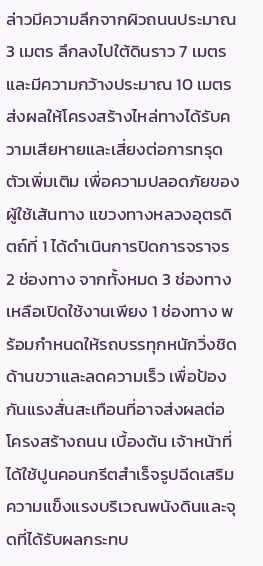ล่าวมีความลึกจากผิวถนนประมาณ 3 เมตร ลึกลงไปใต้ดินราว 7 เมตร และมีความกว้างประมาณ 10 เมตร ส่งผลให้โครงสร้างไหล่ทางได้รับความเสียหายและเสี่ยงต่อการทรุดตัวเพิ่มเติม เพื่อความปลอดภัยของผู้ใช้เส้นทาง แขวงทางหลวงอุตรดิตถ์ที่ 1 ได้ดำเนินการปิดการจราจร 2 ช่องทาง จากทั้งหมด 3 ช่องทาง เหลือเปิดใช้งานเพียง 1 ช่องทาง พร้อมกำหนดให้รถบรรทุกหนักวิ่งชิดด้านขวาและลดความเร็ว เพื่อป้องกันแรงสั่นสะเทือนที่อาจส่งผลต่อโครงสร้างถนน เบื้องต้น เจ้าหน้าที่ได้ใช้ปูนคอนกรีตสำเร็จรูปฉีดเสริมความแข็งแรงบริเวณพนังดินและจุดที่ได้รับผลกระทบ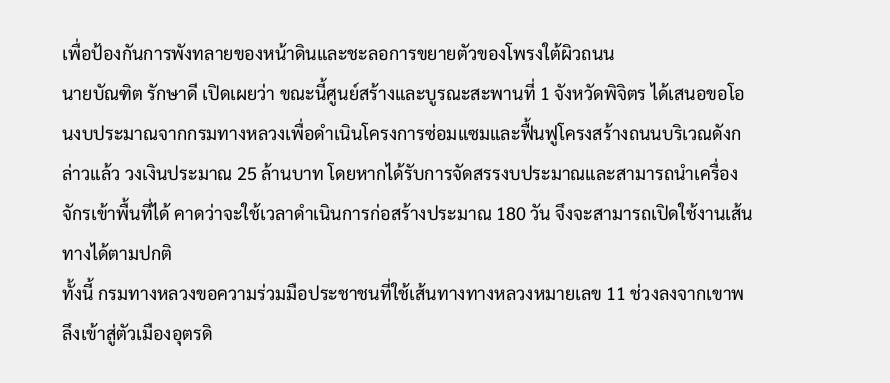เพื่อป้องกันการพังทลายของหน้าดินและชะลอการขยายตัวของโพรงใต้ผิวถนน
นายบัณฑิต รักษาดี เปิดเผยว่า ขณะนี้ศูนย์สร้างและบูรณะสะพานที่ 1 จังหวัดพิจิตร ได้เสนอขอโอนงบประมาณจากกรมทางหลวงเพื่อดำเนินโครงการซ่อมแซมและฟื้นฟูโครงสร้างถนนบริเวณดังกล่าวแล้ว วงเงินประมาณ 25 ล้านบาท โดยหากได้รับการจัดสรรงบประมาณและสามารถนำเครื่องจักรเข้าพื้นที่ได้ คาดว่าจะใช้เวลาดำเนินการก่อสร้างประมาณ 180 วัน จึงจะสามารถเปิดใช้งานเส้นทางได้ตามปกติ
ทั้งนี้ กรมทางหลวงขอความร่วมมือประชาชนที่ใช้เส้นทางทางหลวงหมายเลข 11 ช่วงลงจากเขาพลึงเข้าสู่ตัวเมืองอุตรดิ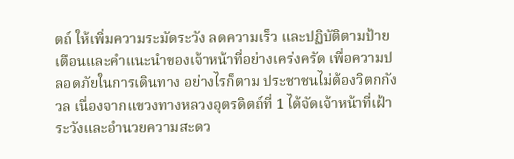ตถ์ ให้เพิ่มความระมัดระวัง ลดความเร็ว และปฏิบัติตามป้ายเตือนและคำแนะนำของเจ้าหน้าที่อย่างเคร่งครัด เพื่อความปลอดภัยในการเดินทาง อย่างไรก็ตาม ประชาชนไม่ต้องวิตกกังวล เนื่องจากแขวงทางหลวงอุตรดิตถ์ที่ 1 ได้จัดเจ้าหน้าที่เฝ้าระวังและอำนวยความสะดว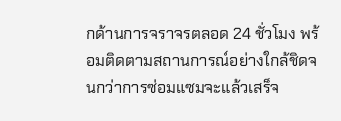กด้านการจราจรตลอด 24 ชั่วโมง พร้อมติดตามสถานการณ์อย่างใกล้ชิดจนกว่าการซ่อมแซมจะแล้วเสร็จ